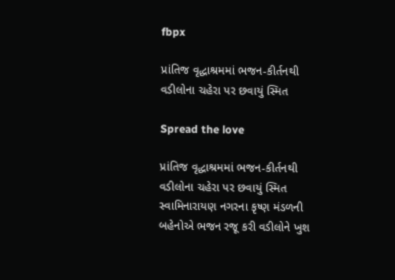fbpx

પ્રાંતિજ વૃદ્ધાશ્રમમાં ભજન-કીર્તનથી વડીલોના ચહેરા પર છવાયું સ્મિત

Spread the love

પ્રાંતિજ વૃદ્ધાશ્રમમાં ભજન-કીર્તનથી વડીલોના ચહેરા પર છવાયું સ્મિત
સ્વામિનારાયણ નગરના કૃષ્ણ મંડળની બહેનોએ ભજન રજૂ કરી વડીલોને ખુશ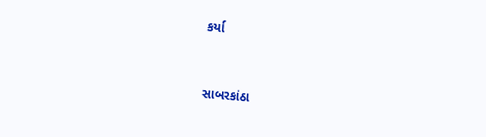કર્યા


સાબરકાંઠા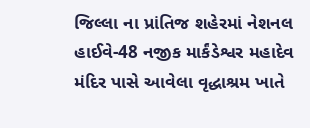જિલ્લા ના પ્રાંતિજ શહેરમાં નેશનલ હાઈવે-48 નજીક માર્કંડેશ્વર મહાદેવ મંદિર પાસે આવેલા વૃદ્ધાશ્રમ ખાતે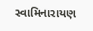સ્વામિનારાયણ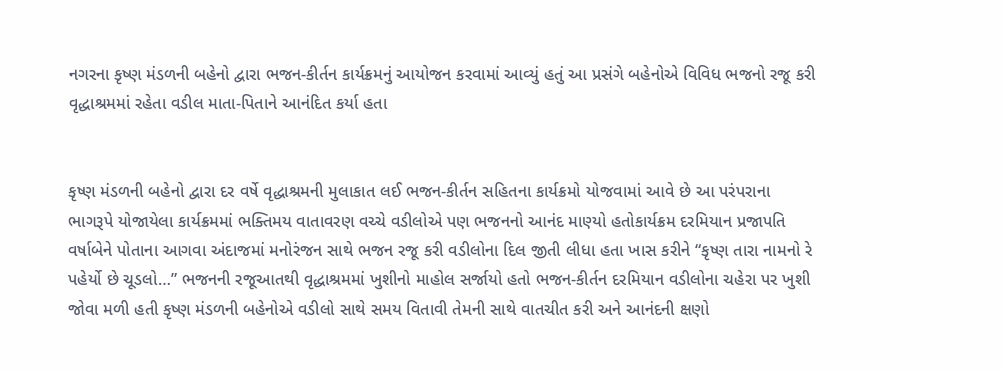નગરના કૃષ્ણ મંડળની બહેનો દ્વારા ભજન-કીર્તન કાર્યક્રમનું આયોજન કરવામાં આવ્યું હતું આ પ્રસંગે બહેનોએ વિવિધ ભજનો રજૂ કરી વૃદ્ધાશ્રમમાં રહેતા વડીલ માતા-પિતાને આનંદિત કર્યા હતા


કૃષ્ણ મંડળની બહેનો દ્વારા દર વર્ષે વૃદ્ધાશ્રમની મુલાકાત લઈ ભજન-કીર્તન સહિતના કાર્યક્રમો યોજવામાં આવે છે આ પરંપરાના ભાગરૂપે યોજાયેલા કાર્યક્રમમાં ભક્તિમય વાતાવરણ વચ્ચે વડીલોએ પણ ભજનનો આનંદ માણ્યો હતોકાર્યક્રમ દરમિયાન પ્રજાપતિ વર્ષાબેને પોતાના આગવા અંદાજમાં મનોરંજન સાથે ભજન રજૂ કરી વડીલોના દિલ જીતી લીધા હતા ખાસ કરીને “કૃષ્ણ તારા નામનો રે પહેર્યો છે ચૂડલો…” ભજનની રજૂઆતથી વૃદ્ધાશ્રમમાં ખુશીનો માહોલ સર્જાયો હતો ભજન-કીર્તન દરમિયાન વડીલોના ચહેરા પર ખુશી જોવા મળી હતી કૃષ્ણ મંડળની બહેનોએ વડીલો સાથે સમય વિતાવી તેમની સાથે વાતચીત કરી અને આનંદની ક્ષણો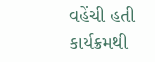વહેંચી હતી કાર્યક્રમથી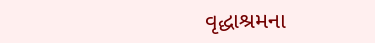વૃદ્ધાશ્રમના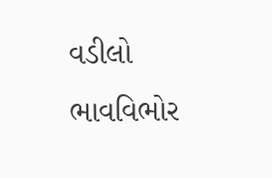વડીલો ભાવવિભોર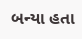બન્યા હતા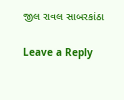જીલ રાવલ સાબરકાંઠા

Leave a Reply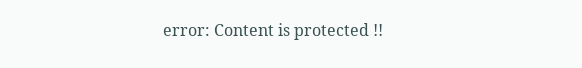error: Content is protected !!